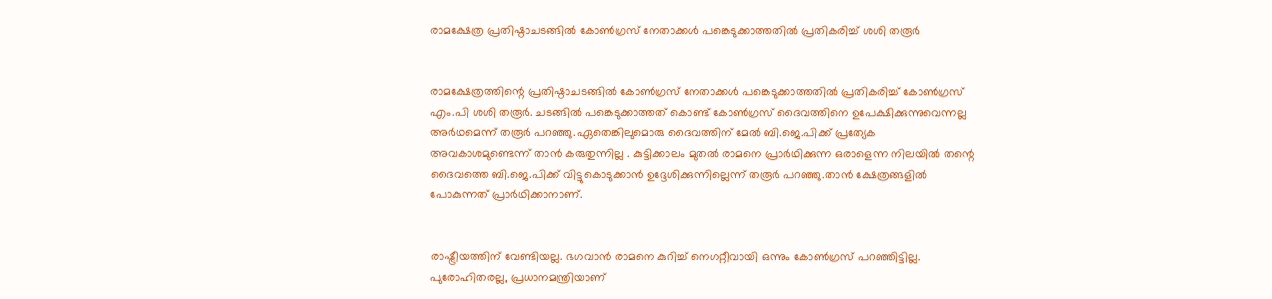രാമക്ഷേത്ര പ്രതിഷ്ഠാചടങ്ങിൽ കോൺഗ്രസ് നേതാക്കൾ പങ്കെടുക്കാത്തതിൽ പ്രതികരിച്ച് ശശി തരൂർ


രാമക്ഷേത്രത്തിന്റെ പ്രതിഷ്ഠാചടങ്ങിൽ കോൺഗ്രസ് നേതാക്കൾ പങ്കെടുക്കാത്തതിൽ പ്രതികരിച്ച് കോൺഗ്രസ് എം.പി ശശി തരൂർ. ചടങ്ങിൽ പങ്കെടുക്കാത്തത് കൊണ്ട് കോൺഗ്രസ് ദൈവത്തിനെ ഉപേക്ഷിക്കുന്നുവെന്നല്ല അർഥമെന്ന് തരൂർ പറഞ്ഞു.ഏതെങ്കിലുമൊരു ദൈവത്തിന് മേൽ ബി.ജെ.പിക്ക് പ്രത്യേക അവകാശമുണ്ടെന്ന് താൻ കരുതുന്നില്ല . കുട്ടിക്കാലം മുതൽ രാമനെ പ്രാർഥിക്കുന്ന ഒരാളെന്ന നിലയിൽ തന്റെ ദൈവത്തെ ബി.ജെ.പിക്ക് വിട്ടുകൊടുക്കാൻ ഉദ്ദേശിക്കുന്നില്ലെന്ന് തരൂർ പറഞ്ഞു.താൻ ക്ഷേത്രങ്ങളിൽ പോകുന്നത് പ്രാർഥിക്കാനാണ്.


രാഷ്ട്രീയത്തിന് വേണ്ടിയല്ല. ഭഗവാൻ രാമനെ കുറിച്ച് നെഗറ്റീവായി ഒന്നും കോൺഗ്രസ് പറഞ്ഞിട്ടില്ല. പുരോഹിതരല്ല, പ്രധാനമന്ത്രിയാണ്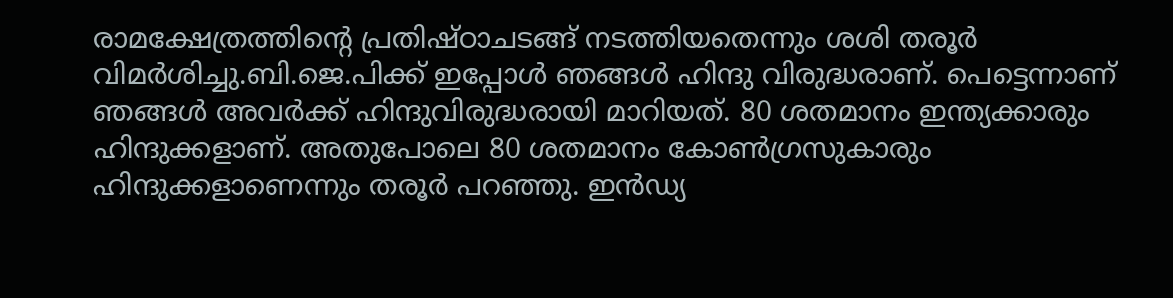രാമക്ഷേത്രത്തിന്റെ പ്രതിഷ്ഠാചടങ്ങ് നടത്തിയതെന്നും ശശി തരൂർ വിമർശിച്ചു.ബി.ജെ.പിക്ക് ഇപ്പോൾ ഞങ്ങൾ ഹിന്ദു വിരുദ്ധരാണ്. പെട്ടെന്നാണ് ഞങ്ങൾ അവർക്ക് ഹിന്ദുവിരുദ്ധരായി മാറിയത്. 80 ശതമാനം ഇന്ത്യക്കാരും ഹിന്ദുക്കളാണ്. അതുപോലെ 80 ശതമാനം കോൺഗ്രസുകാരും ഹിന്ദുക്കളാണെന്നും തരൂർ പറഞ്ഞു. ഇൻഡ്യ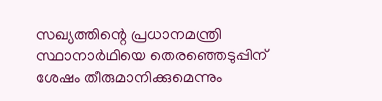സഖ്യത്തിന്റെ പ്രധാനമന്ത്രി സ്ഥാനാർഥിയെ തെരഞ്ഞെടുപ്പിന് ശേഷം തീരുമാനിക്കുമെന്നും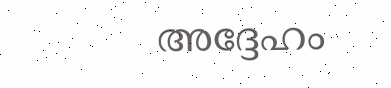അദ്ദേഹം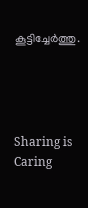കൂട്ടിച്ചേർത്തു.




Sharing is Caring